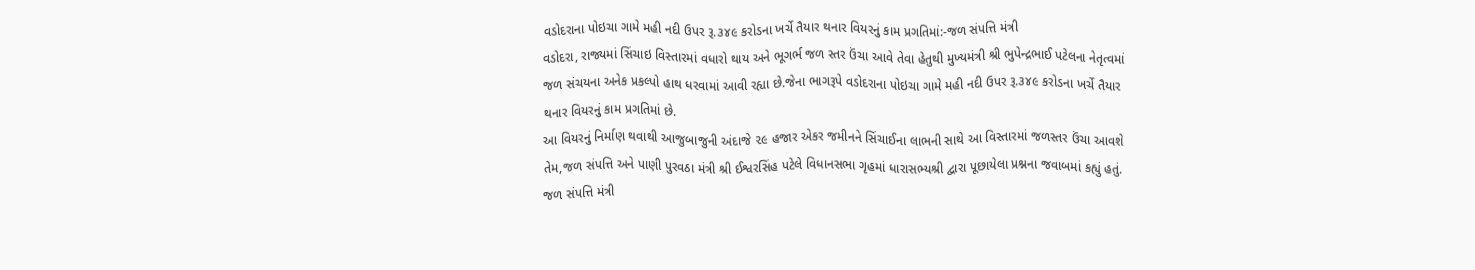વડોદરાના પોઇચા ગામે મહી નદી ઉપર રૂ.૩૪૯ કરોડના ખર્ચે તૈયાર થનાર વિયરનું કામ પ્રગતિમાં:-જળ સંપત્તિ મંત્રી
વડોદરા, રાજ્યમાં સિંચાઇ વિસ્તારમાં વધારો થાય અને ભૂગર્ભ જળ સ્તર ઉંચા આવે તેવા હેતુથી મુખ્યમંત્રી શ્રી ભુપેન્દ્રભાઈ પટેલના નેતૃત્વમાં જળ સંચયના અનેક પ્રકલ્પો હાથ ધરવામાં આવી રહ્યા છે.જેના ભાગરૂપે વડોદરાના પોઇચા ગામે મહી નદી ઉપર રૂ.૩૪૯ કરોડના ખર્ચે તૈયાર થનાર વિયરનું કામ પ્રગતિમાં છે.
આ વિયરનું નિર્માણ થવાથી આજુબાજુની અંદાજે ૨૯ હજાર એકર જમીનને સિંચાઈના લાભની સાથે આ વિસ્તારમાં જળસ્તર ઉંચા આવશે તેમ,જળ સંપત્તિ અને પાણી પુરવઠા મંત્રી શ્રી ઈશ્વરસિંહ પટેલે વિધાનસભા ગૃહમાં ધારાસભ્યશ્રી દ્વારા પૂછાયેલા પ્રશ્નના જવાબમાં કહ્યું હતું.
જળ સંપત્તિ મંત્રી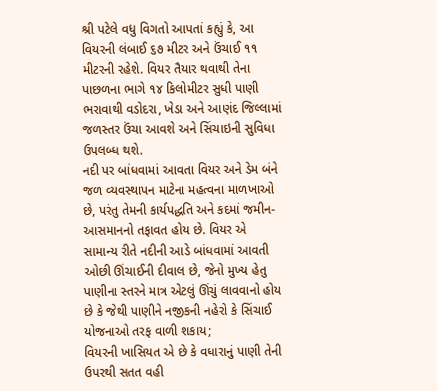શ્રી પટેલે વધુ વિગતો આપતાં કહ્યું કે, આ વિયરની લંબાઈ ૬૭ મીટર અને ઉંચાઈ ૧૧ મીટરની રહેશે. વિયર તૈયાર થવાથી તેના પાછળના ભાગે ૧૪ કિલોમીટર સુધી પાણી ભરાવાથી વડોદરા, ખેડા અને આણંદ જિલ્લામાં જળસ્તર ઉંચા આવશે અને સિંચાઇની સુવિધા ઉપલબ્ધ થશે.
નદી પર બાંધવામાં આવતા વિયર અને ડેમ બંને જળ વ્યવસ્થાપન માટેના મહત્વના માળખાઓ છે, પરંતુ તેમની કાર્યપદ્ધતિ અને કદમાં જમીન-આસમાનનો તફાવત હોય છે. વિયર એ સામાન્ય રીતે નદીની આડે બાંધવામાં આવતી ઓછી ઊંચાઈની દીવાલ છે, જેનો મુખ્ય હેતુ પાણીના સ્તરને માત્ર એટલું ઊંચું લાવવાનો હોય છે કે જેથી પાણીને નજીકની નહેરો કે સિંચાઈ યોજનાઓ તરફ વાળી શકાય;
વિયરની ખાસિયત એ છે કે વધારાનું પાણી તેની ઉપરથી સતત વહી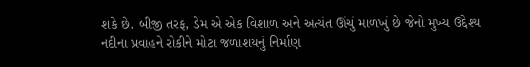શકે છે. બીજી તરફ, ડેમ એ એક વિશાળ અને અત્યંત ઊંચું માળખું છે જેનો મુખ્ય ઉદ્દેશ્ય નદીના પ્રવાહને રોકીને મોટા જળાશયનું નિર્માણ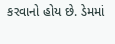કરવાનો હોય છે. ડેમમાં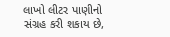લાખો લીટર પાણીનો સંગ્રહ કરી શકાય છે,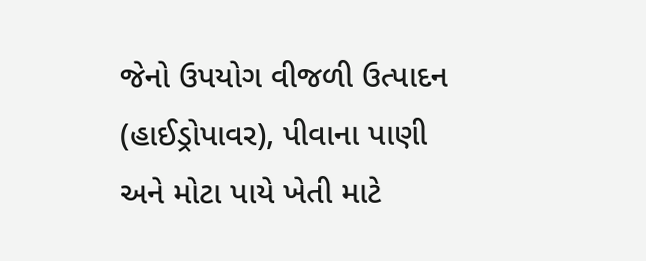જેનો ઉપયોગ વીજળી ઉત્પાદન (હાઈડ્રોપાવર), પીવાના પાણી અને મોટા પાયે ખેતી માટે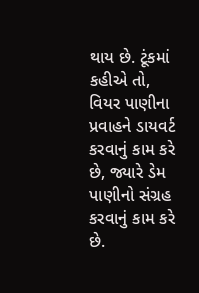થાય છે. ટૂંકમાં કહીએ તો, વિયર પાણીના પ્રવાહને ડાયવર્ટ કરવાનું કામ કરે છે, જ્યારે ડેમ પાણીનો સંગ્રહ કરવાનું કામ કરે છે.